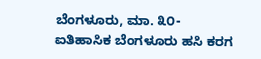ಬೆಂಗಳೂರು, ಮಾ. ೩೦- ಐತಿಹಾಸಿಕ ಬೆಂಗಳೂರು ಹಸಿ ಕರಗ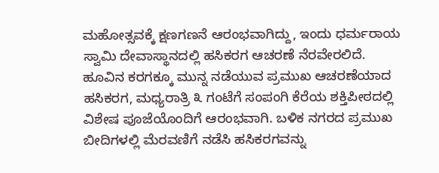ಮಹೋತ್ಸವಕ್ಕೆ ಕ್ಷಣಗಣನೆ ಆರಂಭವಾಗಿದ್ದು, ಇಂದು ಧರ್ಮರಾಯ ಸ್ವಾಮಿ ದೇವಾಸ್ಥಾನದಲ್ಲಿ ಹಸಿಕರಗ ಆಚರಣೆ ನೆರವೇರಲಿದೆ.
ಹೂವಿನ ಕರಗಕ್ಕೂ ಮುನ್ನ ನಡೆಯುವ ಪ್ರಮುಖ ಆಚರಣೆಯಾದ ಹಸಿಕರಗ, ಮಧ್ಯರಾತ್ರಿ ೩ ಗಂಟೆಗೆ ಸಂಪಂಗಿ ಕೆರೆಯ ಶಕ್ತಿಪೀಠದಲ್ಲಿ ವಿಶೇಷ ಪೂಜೆಯೊಂದಿಗೆ ಆರಂಭವಾಗಿ. ಬಳಿಕ ನಗರದ ಪ್ರಮುಖ ಬೀದಿಗಳಲ್ಲಿ ಮೆರವಣಿಗೆ ನಡೆಸಿ ಹಸಿಕರಗವನ್ನು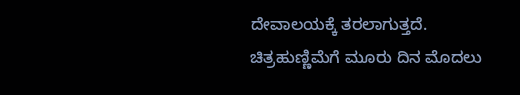ದೇವಾಲಯಕ್ಕೆ ತರಲಾಗುತ್ತದೆ.
ಚಿತ್ರಹುಣ್ಣಿಮೆಗೆ ಮೂರು ದಿನ ಮೊದಲು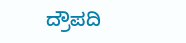ದ್ರೌಪದಿ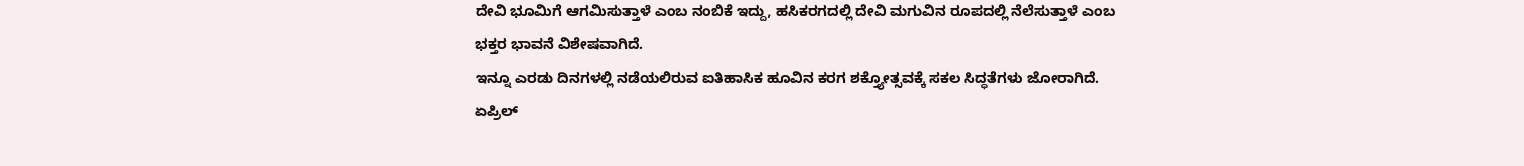ದೇವಿ ಭೂಮಿಗೆ ಆಗಮಿಸುತ್ತಾಳೆ ಎಂಬ ನಂಬಿಕೆ ಇದ್ದು, ಹಸಿಕರಗದಲ್ಲಿ ದೇವಿ ಮಗುವಿನ ರೂಪದಲ್ಲಿ ನೆಲೆಸುತ್ತಾಳೆ ಎಂಬ ಭಕ್ತರ ಭಾವನೆ ವಿಶೇಷವಾಗಿದೆ.
ಇನ್ನೂ ಎರಡು ದಿನಗಳಲ್ಲಿ ನಡೆಯಲಿರುವ ಐತಿಹಾಸಿಕ ಹೂವಿನ ಕರಗ ಶಕ್ತ್ಯೋತ್ಸವಕ್ಕೆ ಸಕಲ ಸಿದ್ಧತೆಗಳು ಜೋರಾಗಿದೆ. ಏಪ್ರಿಲ್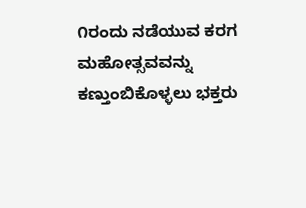೧ರಂದು ನಡೆಯುವ ಕರಗ ಮಹೋತ್ಸವವನ್ನು ಕಣ್ತುಂಬಿಕೊಳ್ಳಲು ಭಕ್ತರು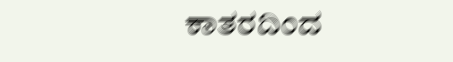ಕಾತರದಿಂದ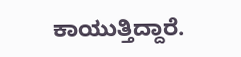ಕಾಯುತ್ತಿದ್ದಾರೆ.